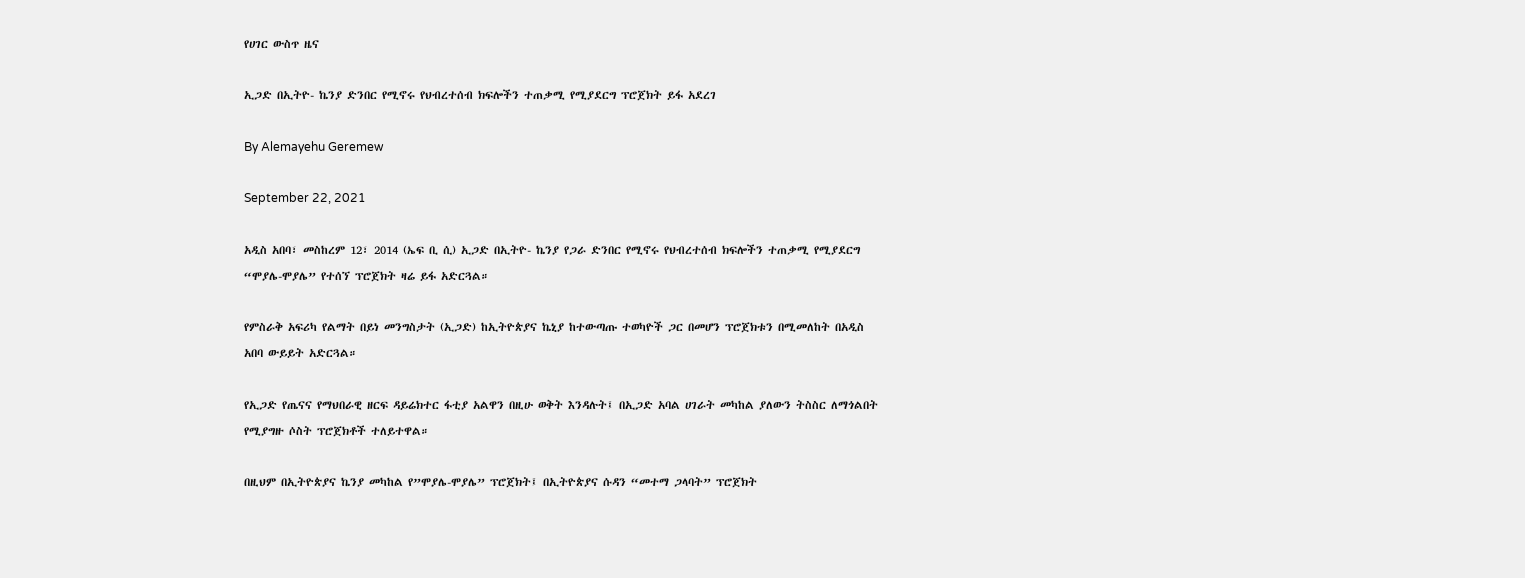የሀገር ውስጥ ዜና

ኢጋድ በኢትዮ- ኬንያ ድንበር የሚኖሩ የህብረተሰብ ክፍሎችን ተጠቃሚ የሚያደርግ ፕሮጀክት ይፋ አደረገ

By Alemayehu Geremew

September 22, 2021

አዲስ አበባ፣ መስከረም 12፣ 2014 (ኤፍ ቢ ሲ) ኢጋድ በኢትዮ- ኬንያ የጋራ ድንበር የሚኖሩ የህብረተሰብ ክፍሎችን ተጠቃሚ የሚያደርግ “ሞያሌ-ሞያሌ” የተሰኘ ፕሮጀክት ዛሬ ይፋ አድርጓል።

የምስራቅ አፍሪካ የልማት በይነ መንግስታት (ኢጋድ) ከኢትዮጵያና ኬኒያ ከተውጣጡ ተወካዮች ጋር በመሆን ፕሮጀክቱን በሚመለከት በአዲስ አበባ ውይይት አድርጓል።

የኢጋድ የጤናና የማህበራዊ ዘርፍ ዳይሬክተር ፋቲያ አልዋን በዚሁ ወቅት እንዳሉት፤ በኢጋድ አባል ሀገራት መካከል ያለውን ትስስር ለማጎልበት የሚያግዙ ሶስት ፕሮጀክቶች ተለይተዋል።

በዚህም በኢትዮጵያና ኬንያ መካከል የ”ሞያሌ-ሞያሌ” ፕሮጀክት፤ በኢትዮጵያና ሱዳን “መተማ ጋላባት” ፕሮጀክት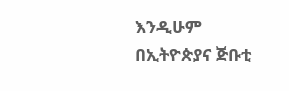እንዲሁም በኢትዮጵያና ጅቡቲ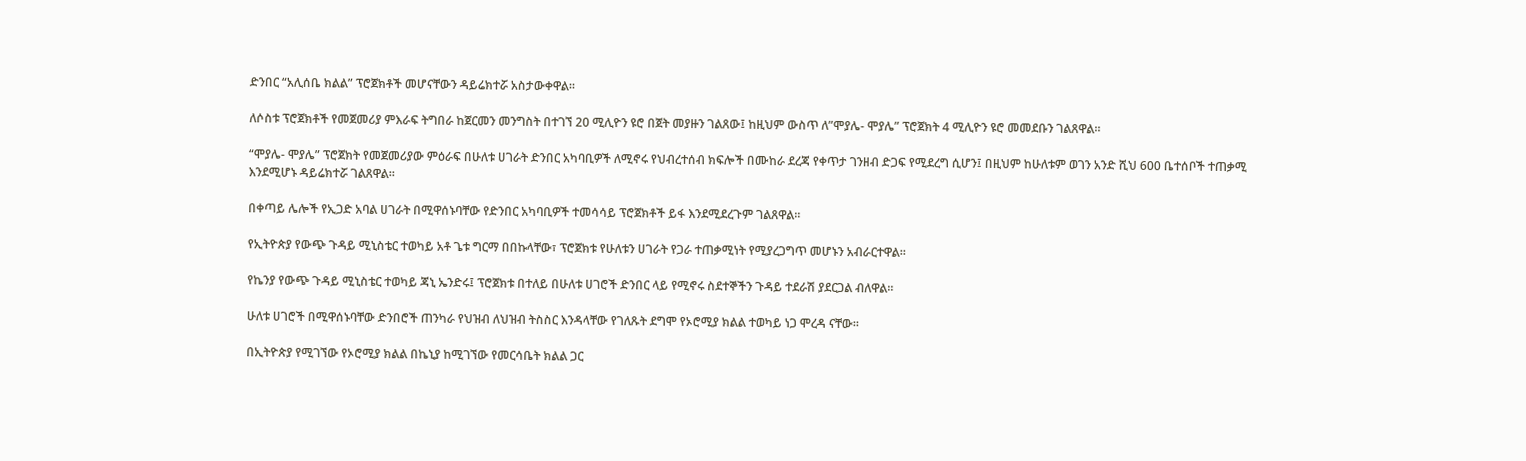ድንበር “አሊሰቤ ክልል” ፕሮጀክቶች መሆናቸውን ዳይሬክተሯ አስታውቀዋል።

ለሶስቱ ፕሮጀክቶች የመጀመሪያ ምእራፍ ትግበራ ከጀርመን መንግስት በተገኘ 20 ሚሊዮን ዩሮ በጀት መያዙን ገልጸው፤ ከዚህም ውስጥ ለ”ሞያሌ- ሞያሌ” ፕሮጀክት 4 ሚሊዮን ዩሮ መመደቡን ገልጸዋል።

“ሞያሌ- ሞያሌ” ፕሮጀክት የመጀመሪያው ምዕራፍ በሁለቱ ሀገራት ድንበር አካባቢዎች ለሚኖሩ የህብረተሰብ ክፍሎች በሙከራ ደረጃ የቀጥታ ገንዘብ ድጋፍ የሚደረግ ሲሆን፤ በዚህም ከሁለቱም ወገን አንድ ሺህ 600 ቤተሰቦች ተጠቃሚ እንደሚሆኑ ዳይሬክተሯ ገልጸዋል።

በቀጣይ ሌሎች የኢጋድ አባል ሀገራት በሚዋሰኑባቸው የድንበር አካባቢዎች ተመሳሳይ ፕሮጀክቶች ይፋ እንደሚደረጉም ገልጸዋል።

የኢትዮጵያ የውጭ ጉዳይ ሚኒስቴር ተወካይ አቶ ጌቱ ግርማ በበኩላቸው፣ ፕሮጀክቱ የሁለቱን ሀገራት የጋራ ተጠቃሚነት የሚያረጋግጥ መሆኑን አብራርተዋል።

የኬንያ የውጭ ጉዳይ ሚኒስቴር ተወካይ ጃኒ ኤንድሩ፤ ፕሮጀክቱ በተለይ በሁለቱ ሀገሮች ድንበር ላይ የሚኖሩ ስደተኞችን ጉዳይ ተደራሽ ያደርጋል ብለዋል።

ሁለቱ ሀገሮች በሚዋሰኑባቸው ድንበሮች ጠንካራ የህዝብ ለህዝብ ትስስር እንዳላቸው የገለጹት ደግሞ የኦሮሚያ ክልል ተወካይ ነጋ ሞረዳ ናቸው።

በኢትዮጵያ የሚገኘው የኦሮሚያ ክልል በኬኒያ ከሚገኘው የመርሳቤት ክልል ጋር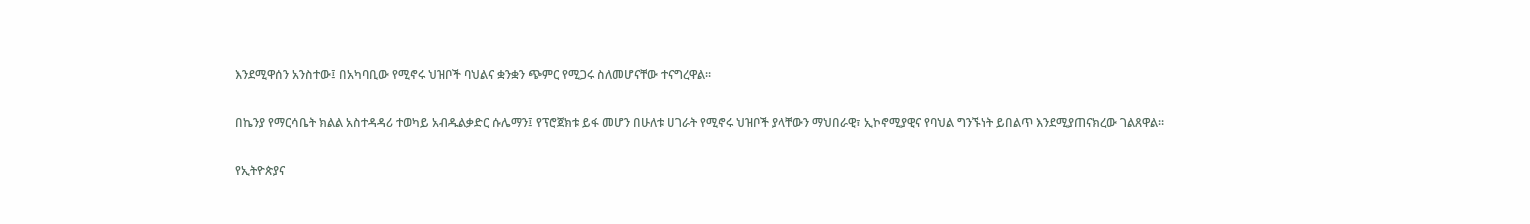እንደሚዋሰን አንስተው፤ በአካባቢው የሚኖሩ ህዝቦች ባህልና ቋንቋን ጭምር የሚጋሩ ስለመሆናቸው ተናግረዋል።

በኬንያ የማርሳቤት ክልል አስተዳዳሪ ተወካይ አብዱልቃድር ሱሌማን፤ የፕሮጀክቱ ይፋ መሆን በሁለቱ ሀገራት የሚኖሩ ህዝቦች ያላቸውን ማህበራዊ፣ ኢኮኖሚያዊና የባህል ግንኙነት ይበልጥ እንደሚያጠናክረው ገልጸዋል።

የኢትዮጵያና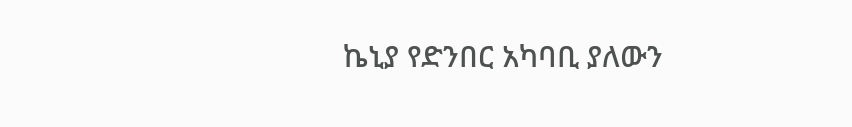ኬኒያ የድንበር አካባቢ ያለውን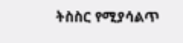ትስስር የሚያሳልጥ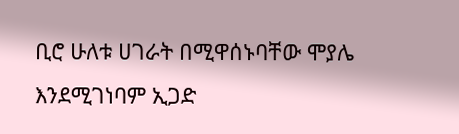ቢሮ ሁለቱ ሀገራት በሚዋሰኑባቸው ሞያሌ እንደሚገነባም ኢጋድ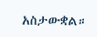አስታውቋል።